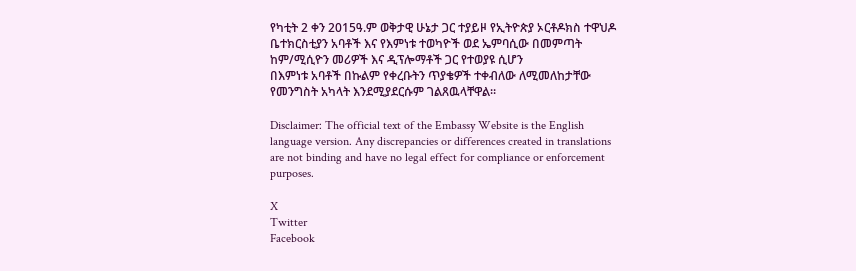የካቲት 2 ቀን 2015ዓ.ም ወቅታዊ ሁኔታ ጋር ተያይዞ የኢትዮጵያ ኦርቶዶክስ ተዋህዶ ቤተክርስቲያን አባቶች እና የእምነቱ ተወካዮች ወደ ኤምባሲው በመምጣት ከም/ሚሲዮን መሪዎች እና ዲፕሎማቶች ጋር የተወያዩ ሲሆን
በእምነቱ አባቶች በኩልም የቀረቡትን ጥያቄዎች ተቀብለው ለሚመለከታቸው የመንግስት አካላት እንደሚያደርሱም ገልጸዉላቸዋል።

Disclaimer: The official text of the Embassy Website is the English language version. Any discrepancies or differences created in translations are not binding and have no legal effect for compliance or enforcement purposes.

X
Twitter
Facebook